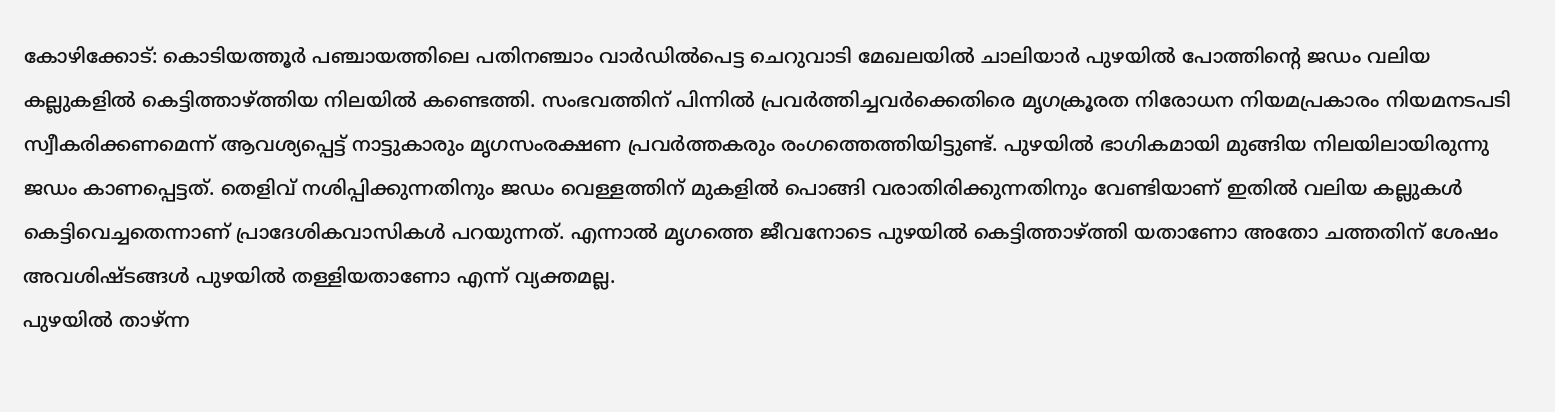കോഴിക്കോട്: കൊടിയത്തൂർ പഞ്ചായത്തിലെ പതിനഞ്ചാം വാർഡിൽപെട്ട ചെറുവാടി മേഖലയിൽ ചാലിയാർ പുഴയിൽ പോത്തിന്റെ ജഡം വലിയ കല്ലുകളിൽ കെട്ടിത്താഴ്ത്തിയ നിലയിൽ കണ്ടെത്തി. സംഭവത്തിന് പിന്നിൽ പ്രവർത്തിച്ചവർക്കെതിരെ മൃഗക്രൂരത നിരോധന നിയമപ്രകാരം നിയമനടപടി സ്വീകരിക്കണമെന്ന് ആവശ്യപ്പെട്ട് നാട്ടുകാരും മൃഗസംരക്ഷണ പ്രവർത്തകരും രംഗത്തെത്തിയിട്ടുണ്ട്. പുഴയിൽ ഭാഗികമായി മുങ്ങിയ നിലയിലായിരുന്നു ജഡം കാണപ്പെട്ടത്. തെളിവ് നശിപ്പിക്കുന്നതിനും ജഡം വെള്ളത്തിന് മുകളിൽ പൊങ്ങി വരാതിരിക്കുന്നതിനും വേണ്ടിയാണ് ഇതിൽ വലിയ കല്ലുകൾ കെട്ടിവെച്ചതെന്നാണ് പ്രാദേശികവാസികൾ പറയുന്നത്. എന്നാൽ മൃഗത്തെ ജീവനോടെ പുഴയിൽ കെട്ടിത്താഴ്ത്തി യതാണോ അതോ ചത്തതിന് ശേഷം അവശിഷ്ടങ്ങൾ പുഴയിൽ തള്ളിയതാണോ എന്ന് വ്യക്തമല്ല.
പുഴയിൽ താഴ്ന്ന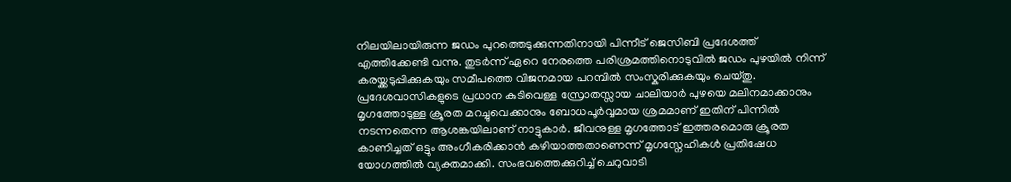നിലയിലായിരുന്ന ജഡം പുറത്തെടുക്കുന്നതിനായി പിന്നീട് ജെസിബി പ്രദേശത്ത് എത്തിക്കേണ്ടി വന്നു. തുടർന്ന് ഏറെ നേരത്തെ പരിശ്രമത്തിനൊടുവിൽ ജഡം പുഴയിൽ നിന്ന് കരയ്ക്കടുപ്പിക്കുകയും സമീപത്തെ വിജനമായ പറമ്പിൽ സംസ്കരിക്കുകയും ചെയ്തു. പ്രദേശവാസികളുടെ പ്രധാന കുടിവെള്ള സ്രോതസ്സായ ചാലിയാർ പുഴയെ മലിനമാക്കാനും മൃഗത്തോടുള്ള ക്രൂരത മറച്ചുവെക്കാനും ബോധപൂർവ്വമായ ശ്രമമാണ് ഇതിന് പിന്നിൽ നടന്നതെന്ന ആശങ്കയിലാണ് നാട്ടുകാർ. ജീവനുള്ള മൃഗത്തോട് ഇത്തരമൊരു ക്രൂരത കാണിച്ചത് ഒട്ടും അംഗീകരിക്കാൻ കഴിയാത്തതാണെന്ന് മൃഗസ്നേഹികൾ പ്രതിഷേധ യോഗത്തിൽ വ്യക്തമാക്കി. സംഭവത്തെക്കുറിച്ച് ചെറുവാടി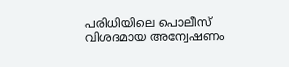പരിധിയിലെ പൊലീസ് വിശദമായ അന്വേഷണം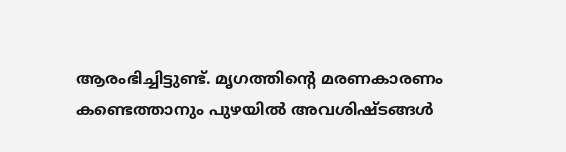ആരംഭിച്ചിട്ടുണ്ട്. മൃഗത്തിന്റെ മരണകാരണം കണ്ടെത്താനും പുഴയിൽ അവശിഷ്ടങ്ങൾ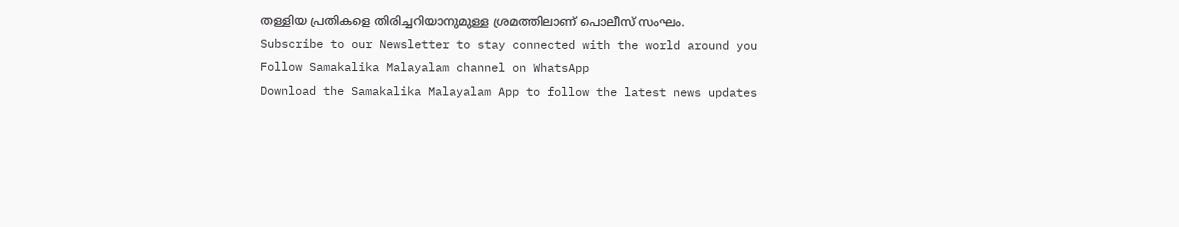തള്ളിയ പ്രതികളെ തിരിച്ചറിയാനുമുള്ള ശ്രമത്തിലാണ് പൊലീസ് സംഘം.
Subscribe to our Newsletter to stay connected with the world around you
Follow Samakalika Malayalam channel on WhatsApp
Download the Samakalika Malayalam App to follow the latest news updates